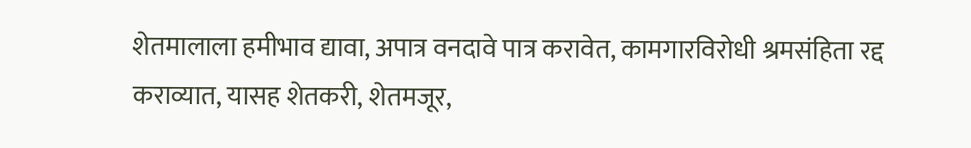शेतमालाला हमीभाव द्यावा, अपात्र वनदावे पात्र करावेत, कामगारविरोधी श्रमसंहिता रद्द कराव्यात, यासह शेतकरी, शेतमजूर,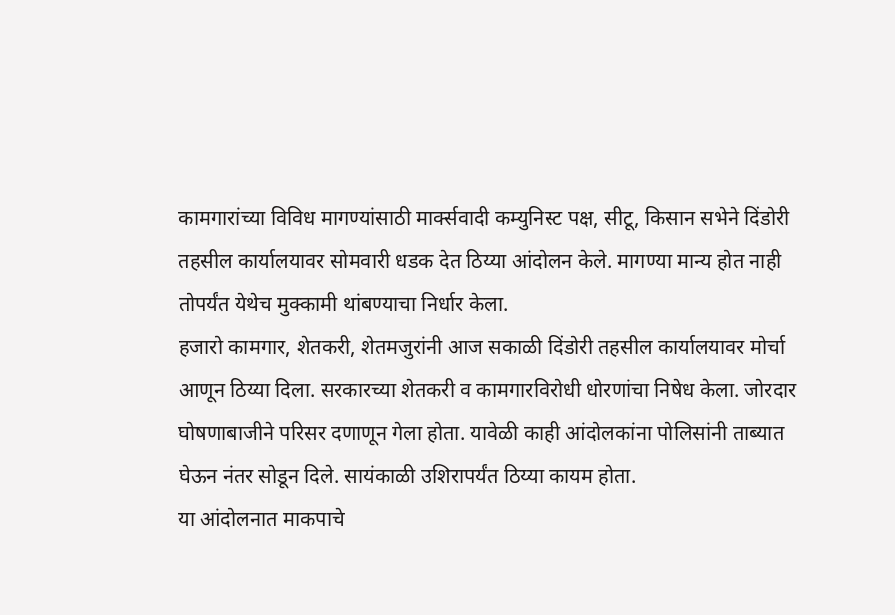कामगारांच्या विविध मागण्यांसाठी मार्क्सवादी कम्युनिस्ट पक्ष, सीटू, किसान सभेने दिंडोरी तहसील कार्यालयावर सोमवारी धडक देत ठिय्या आंदोलन केले. मागण्या मान्य होत नाही तोपर्यंत येथेच मुक्कामी थांबण्याचा निर्धार केला.
हजारो कामगार, शेतकरी, शेतमजुरांनी आज सकाळी दिंडोरी तहसील कार्यालयावर मोर्चा आणून ठिय्या दिला. सरकारच्या शेतकरी व कामगारविरोधी धोरणांचा निषेध केला. जोरदार घोषणाबाजीने परिसर दणाणून गेला होता. यावेळी काही आंदोलकांना पोलिसांनी ताब्यात घेऊन नंतर सोडून दिले. सायंकाळी उशिरापर्यंत ठिय्या कायम होता.
या आंदोलनात माकपाचे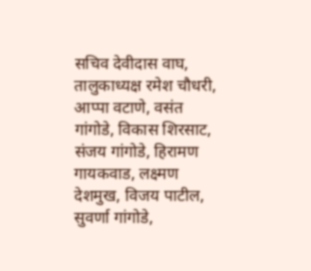सचिव देवीदास वाघ, तालुकाध्यक्ष रमेश चौधरी, आप्पा वटाणे, वसंत गांगोडे, विकास शिरसाट, संजय गांगोडे, हिरामण गायकवाड, लक्ष्मण देशमुख, विजय पाटील, सुवर्णा गांगोडे,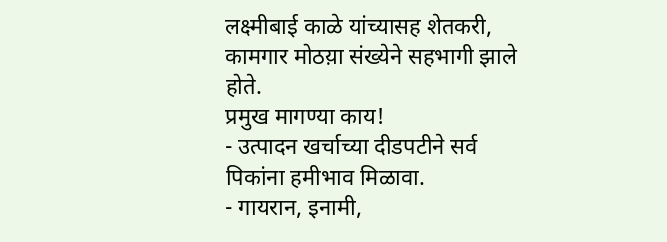लक्ष्मीबाई काळे यांच्यासह शेतकरी, कामगार मोठय़ा संख्येने सहभागी झाले होते.
प्रमुख मागण्या काय!
- उत्पादन खर्चाच्या दीडपटीने सर्व पिकांना हमीभाव मिळावा.
- गायरान, इनामी,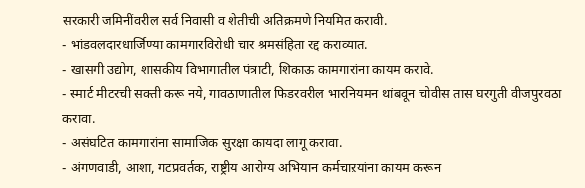सरकारी जमिनींवरील सर्व निवासी व शेतीची अतिक्रमणे नियमित करावी.
- भांडवलदारधार्जिण्या कामगारविरोधी चार श्रमसंहिता रद्द कराव्यात.
- खासगी उद्योग, शासकीय विभागातील पंत्राटी, शिकाऊ कामगारांना कायम करावे.
- स्मार्ट मीटरची सक्ती करू नये, गावठाणातील फिडरवरील भारनियमन थांबवून चोवीस तास घरगुती वीजपुरवठा करावा.
- असंघटित कामगारांना सामाजिक सुरक्षा कायदा लागू करावा.
- अंगणवाडी, आशा, गटप्रवर्तक, राष्ट्रीय आरोग्य अभियान कर्मचाऱयांना कायम करून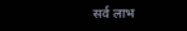सर्व लाभ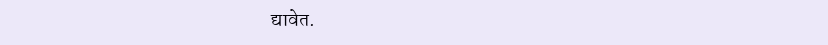द्यावेत.